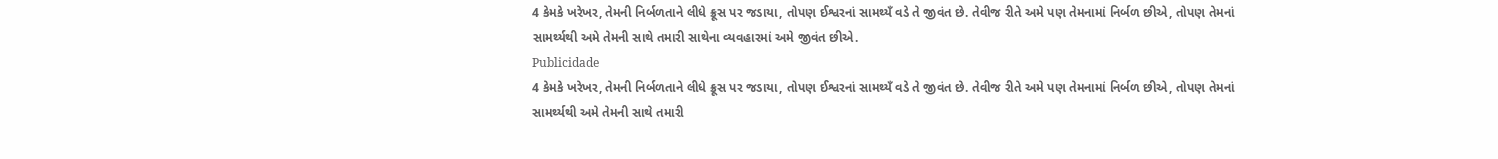4 કેમકે ખરેખર, તેમની નિર્બળતાને લીધે ક્રૂસ પર જડાયા, તોપણ ઈશ્વરનાં સામથ્યઁ વડે તે જીવંત છે. તેવીજ રીતે અમે પણ તેમનામાં નિર્બળ છીએ, તોપણ તેમનાં સામર્થ્યથી અમે તેમની સાથે તમારી સાથેના વ્યવહારમાં અમે જીવંત છીએ.
Publicidade
4 કેમકે ખરેખર, તેમની નિર્બળતાને લીધે ક્રૂસ પર જડાયા, તોપણ ઈશ્વરનાં સામથ્યઁ વડે તે જીવંત છે. તેવીજ રીતે અમે પણ તેમનામાં નિર્બળ છીએ, તોપણ તેમનાં સામર્થ્યથી અમે તેમની સાથે તમારી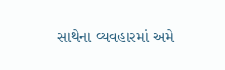સાથેના વ્યવહારમાં અમે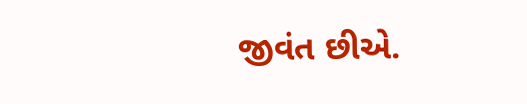જીવંત છીએ.